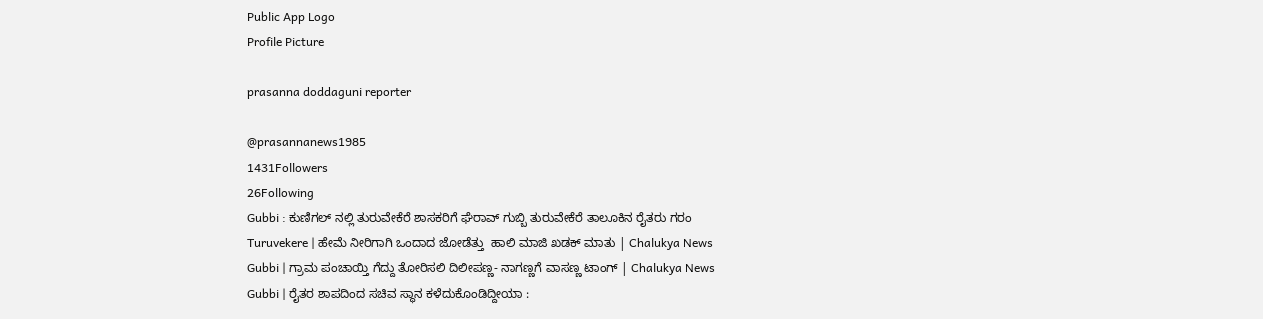Public App Logo
Profile Picture

prasanna doddaguni reporter

@prasannanews1985
1431Followers
26Following
Gubbi : ಕುಣಿಗಲ್ ನಲ್ಲಿ ತುರುವೇಕೆರೆ ಶಾಸಕರಿಗೆ ಘೆರಾವ್ ಗುಬ್ಬಿ ತುರುವೇಕೆರೆ ತಾಲೂಕಿನ ರೈತರು ಗರಂ
Turuvekere | ಹೇಮೆ ನೀರಿಗಾಗಿ ಒಂದಾದ ಜೋಡೆತ್ತು  ಹಾಲಿ ಮಾಜಿ ಖಡಕ್ ಮಾತು | Chalukya News
Gubbi | ಗ್ರಾಮ ಪಂಚಾಯ್ತಿ ಗೆದ್ದು ತೋರಿಸಲಿ ದಿಲೀಪಣ್ಣ- ನಾಗಣ್ಣಗೆ ವಾಸಣ್ಣ ಟಾಂಗ್ | Chalukya News
Gubbi | ರೈತರ ಶಾಪದಿಂದ ಸಚಿವ ಸ್ಥಾನ ಕಳೆದುಕೊಂಡಿದ್ದೀಯಾ :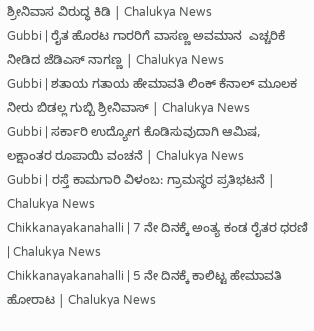ಶ್ರೀನಿವಾಸ ವಿರುದ್ಧ ಕಿಡಿ | Chalukya News
Gubbi | ರೈತ ಹೊರಟ ಗಾರರಿಗೆ ವಾಸಣ್ಣ ಅವಮಾನ  ಎಚ್ಚರಿಕೆ ನೀಡಿದ ಜೆಡಿಎಸ್ ನಾಗಣ್ಣ | Chalukya News
Gubbi | ಶತಾಯ ಗತಾಯ ಹೇಮಾವತಿ ಲಿಂಕ್ ಕೆನಾಲ್ ಮೂಲಕ ನೀರು ಬಿಡಲ್ಲ ಗುಬ್ಬಿ ಶ್ರೀನಿವಾಸ್ | Chalukya News
Gubbi | ಸರ್ಕಾರಿ ಉದ್ಯೋಗ ಕೊಡಿಸುವುದಾಗಿ ಆಮಿಷ, ಲಕ್ಷಾಂತರ ರೂಪಾಯಿ ವಂಚನೆ | Chalukya News
Gubbi | ರಸ್ತೆ ಕಾಮಗಾರಿ ವಿಳಂಬ: ಗ್ರಾಮಸ್ಥರ ಪ್ರತಿಭಟನೆ | Chalukya News
Chikkanayakanahalli | 7 ನೇ ದಿನಕ್ಕೆ ಅಂತ್ಯ ಕಂಡ ರೈತರ ಧರಣಿ | Chalukya News
Chikkanayakanahalli | 5 ನೇ ದಿನಕ್ಕೆ ಕಾಲಿಟ್ಟ ಹೇಮಾವತಿ ಹೋರಾಟ | Chalukya News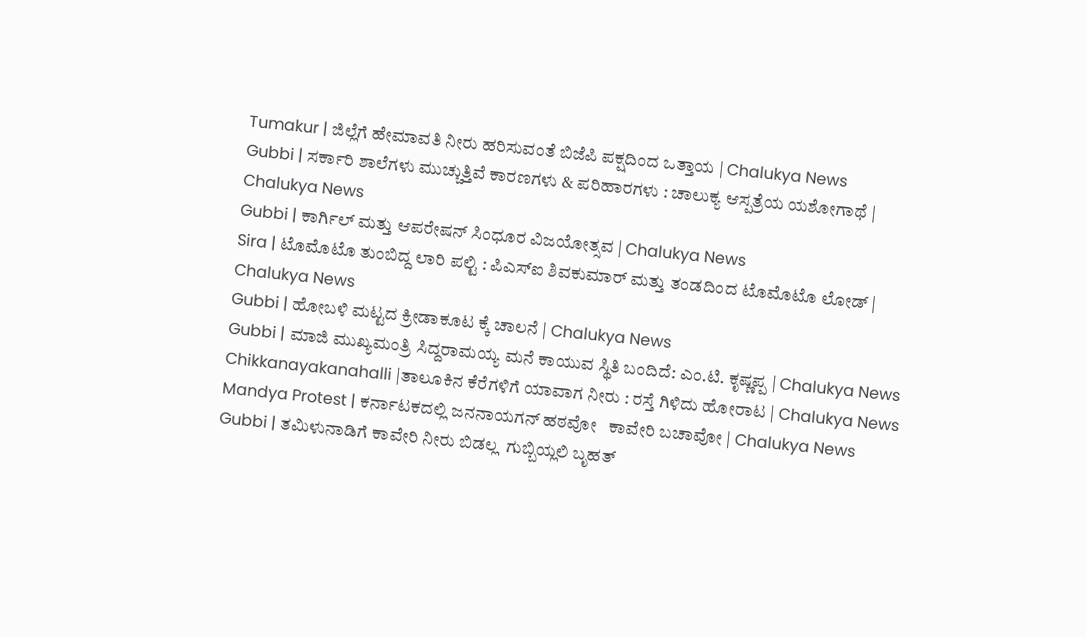Tumakur | ಜಿಲ್ಲೆಗೆ ಹೇಮಾವತಿ ನೀರು ಹರಿಸುವಂತೆ ಬಿಜೆಪಿ ಪಕ್ಷದಿಂದ ಒತ್ತಾಯ | Chalukya News
Gubbi | ಸರ್ಕಾರಿ ಶಾಲೆಗಳು ಮುಚ್ಚುತ್ತಿವೆ ಕಾರಣಗಳು & ಪರಿಹಾರಗಳು : ಚಾಲುಕ್ಯ ಆಸ್ಪತ್ರೆಯ ಯಶೋಗಾಥೆ | Chalukya News
Gubbi | ಕಾರ್ಗಿಲ್ ಮತ್ತು ಆಪರೇಷನ್ ಸಿಂಧೂರ ವಿಜಯೋತ್ಸವ | Chalukya News
Sira | ಟೊಮೊಟೊ ತುಂಬಿದ್ದ ಲಾರಿ ಪಲ್ಟಿ : ಪಿಎಸ್ಐ ಶಿವಕುಮಾರ್ ಮತ್ತು ತಂಡದಿಂದ ಟೊಮೊಟೊ ಲೋಡ್ | Chalukya News
Gubbi | ಹೋಬಳಿ ಮಟ್ಟದ ಕ್ರೀಡಾಕೂಟ ಕ್ಕೆ ಚಾಲನೆ | Chalukya News
Gubbi | ಮಾಜಿ ಮುಖ್ಯಮಂತ್ರಿ ಸಿದ್ದರಾಮಯ್ಯ ಮನೆ ಕಾಯುವ ಸ್ಥಿತಿ ಬಂದಿದೆ: ಎಂ.ಟಿ. ಕೃಷ್ಣಪ್ಪ | Chalukya News
Chikkanayakanahalli |ತಾಲೂಕಿನ ಕೆರೆಗಳಿಗೆ ಯಾವಾಗ ನೀರು : ರಸ್ತೆ ಗಿಳಿದು ಹೋರಾಟ | Chalukya News
Mandya Protest | ಕರ್ನಾಟಕದಲ್ಲಿ ಜನನಾಯಗನ್ ಹಠವೋ   ಕಾವೇರಿ ಬಚಾವೋ | Chalukya News
Gubbi | ತಮಿಳುನಾಡಿಗೆ ಕಾವೇರಿ ನೀರು ಬಿಡಲ್ಲ  ಗುಬ್ಬಿಯ್ಲಲಿ ಬೃಹತ್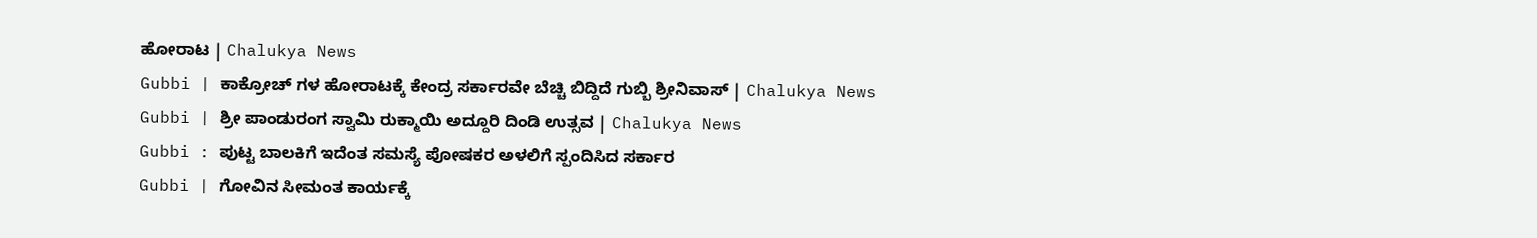ಹೋರಾಟ | Chalukya News
Gubbi | ಕಾಕ್ರೋಚ್ ಗಳ ಹೋರಾಟಕ್ಕೆ ಕೇಂದ್ರ ಸರ್ಕಾರವೇ ಬೆಚ್ಚಿ ಬಿದ್ದಿದೆ ಗುಬ್ಬಿ ಶ್ರೀನಿವಾಸ್ | Chalukya News
Gubbi | ಶ್ರೀ ಪಾಂಡುರಂಗ ಸ್ವಾಮಿ ರುಕ್ಮಾಯಿ ಅದ್ದೂರಿ ದಿಂಡಿ ಉತ್ಸವ | Chalukya News
Gubbi : ಪುಟ್ಟ ಬಾಲಕಿಗೆ ಇದೆಂತ ಸಮಸ್ಯೆ ಪೋಷಕರ ಅಳಲಿಗೆ ಸ್ಪಂದಿಸಿದ ಸರ್ಕಾರ
Gubbi | ಗೋವಿನ ಸೀಮಂತ ಕಾರ್ಯಕ್ಕೆ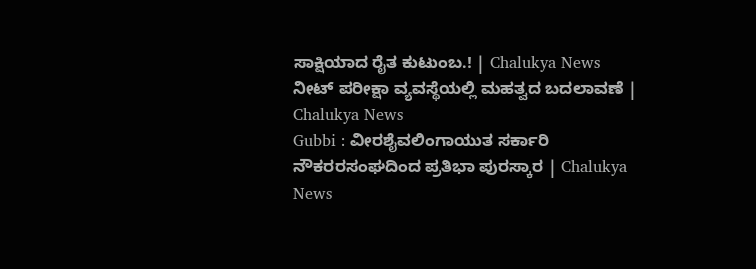ಸಾಕ್ಷಿಯಾದ ರೈತ ಕುಟುಂಬ.! | Chalukya News
ನೀಟ್ ಪರೀಕ್ಷಾ ವ್ಯವಸ್ಥೆಯಲ್ಲಿ ಮಹತ್ವದ ಬದಲಾವಣೆ | Chalukya News
Gubbi : ವೀರಶೈವಲಿಂಗಾಯುತ ಸರ್ಕಾರಿ ನೌಕರರಸಂಘದಿಂದ ಪ್ರತಿಭಾ ಪುರಸ್ಕಾರ | Chalukya News